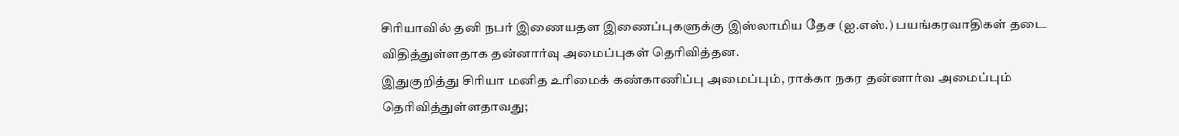சிரியாவில் தனி நபர் இணையதள இணைப்புகளுக்கு இஸ்லாமிய தேச (ஐ.எஸ்.) பயங்கரவாதிகள் தடை விதித்துள்ளதாக தன்னார்வு அமைப்புகள் தெரிவித்தன.
இதுகுறித்து சிரியா மனித உரிமைக் கண்காணிப்பு அமைப்பும், ராக்கா நகர தன்னார்வ அமைப்பும் தெரிவித்துள்ளதாவது;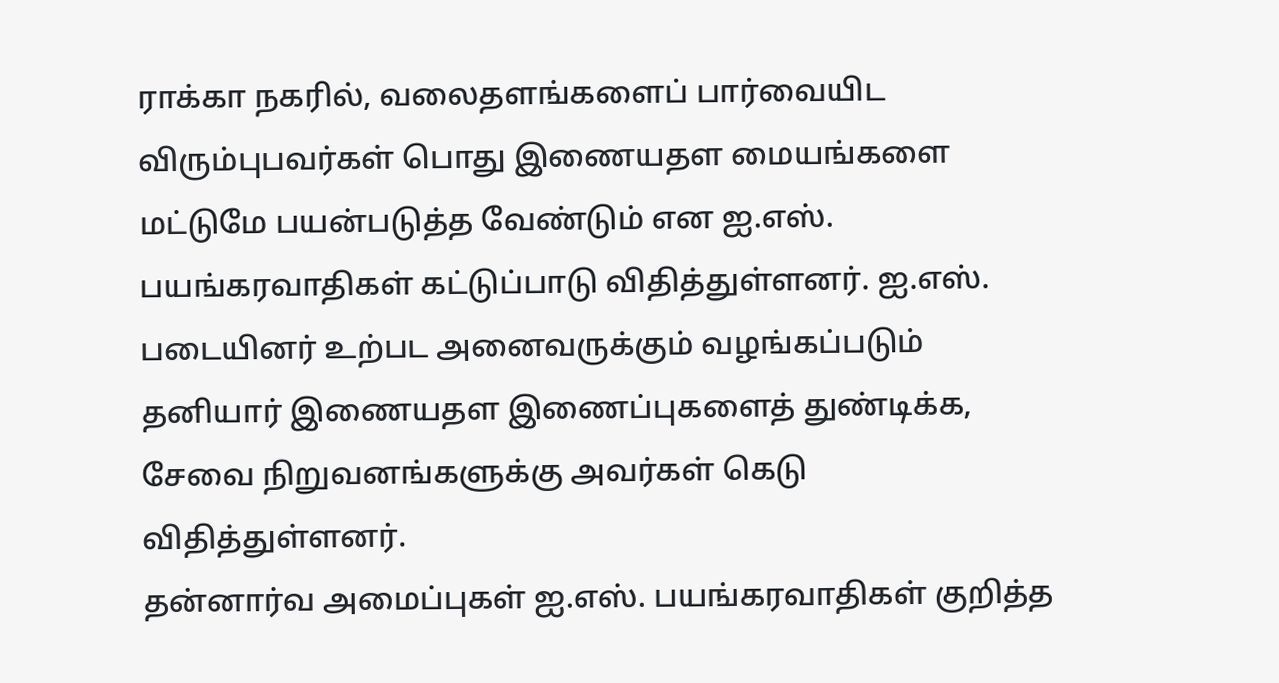ராக்கா நகரில், வலைதளங்களைப் பார்வையிட விரும்புபவர்கள் பொது இணையதள மையங்களை மட்டுமே பயன்படுத்த வேண்டும் என ஐ.எஸ். பயங்கரவாதிகள் கட்டுப்பாடு விதித்துள்ளனர். ஐ.எஸ். படையினர் உற்பட அனைவருக்கும் வழங்கப்படும் தனியார் இணையதள இணைப்புகளைத் துண்டிக்க, சேவை நிறுவனங்களுக்கு அவர்கள் கெடு விதித்துள்ளனர்.
தன்னார்வ அமைப்புகள் ஐ.எஸ். பயங்கரவாதிகள் குறித்த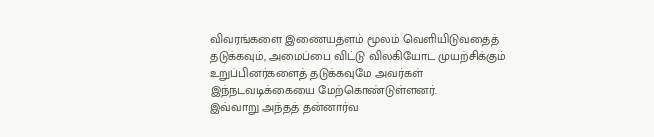விவரங்களை இணையதளம் மூலம் வெளியிடுவதைத் தடுக்கவும், அமைப்பை விட்டு விலகியோட முயற்சிக்கும் உறுப்பினர்களைத் தடுக்கவுமே அவர்கள் இந்நடவடிக்கையை மேற்கொண்டுள்ளனர்.
இவ்வாறு அந்தத் தன்னார்வ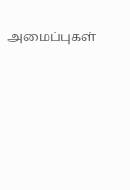அமைப்புகள்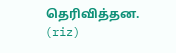தெரிவித்தன.
(riz)